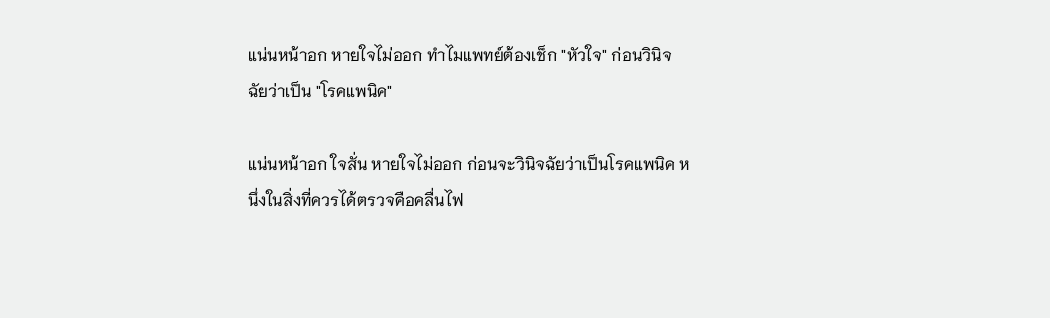แน่นหน้าอก หายใจไม่ออก ทำไมแพทย์ต้องเช็ก "หัวใจ" ก่อนวินิจฉัยว่าเป็น "โรคแพนิค"

แน่นหน้าอก ใจสั่น หายใจไม่ออก ก่อนจะวินิจฉัยว่าเป็นโรคแพนิค หนึ่งในสิ่งที่ควรได้ตรวจคือคลื่นไฟ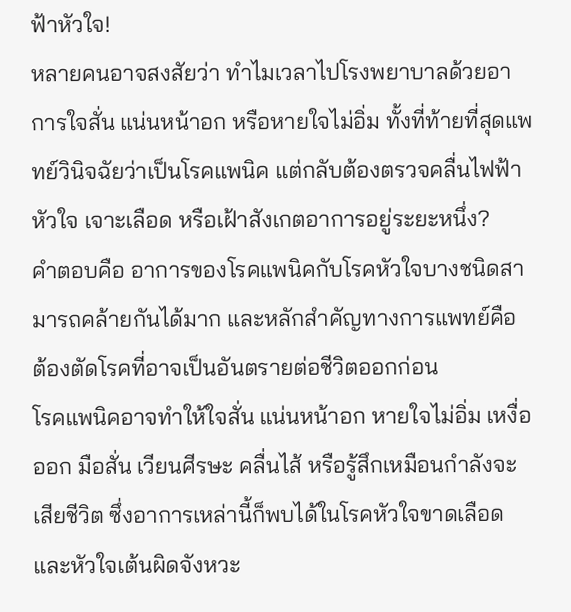ฟ้าหัวใจ!
หลายคนอาจสงสัยว่า ทำไมเวลาไปโรงพยาบาลด้วยอาการใจสั่น แน่นหน้าอก หรือหายใจไม่อิ่ม ทั้งที่ท้ายที่สุดแพทย์วินิจฉัยว่าเป็นโรคแพนิค แต่กลับต้องตรวจคลื่นไฟฟ้าหัวใจ เจาะเลือด หรือเฝ้าสังเกตอาการอยู่ระยะหนึ่ง?
คำตอบคือ อาการของโรคแพนิคกับโรคหัวใจบางชนิดสามารถคล้ายกันได้มาก และหลักสำคัญทางการแพทย์คือ ต้องตัดโรคที่อาจเป็นอันตรายต่อชีวิตออกก่อน
โรคแพนิคอาจทำให้ใจสั่น แน่นหน้าอก หายใจไม่อิ่ม เหงื่อออก มือสั่น เวียนศีรษะ คลื่นไส้ หรือรู้สึกเหมือนกำลังจะเสียชีวิต ซึ่งอาการเหล่านี้ก็พบได้ในโรคหัวใจขาดเลือดและหัวใจเต้นผิดจังหวะ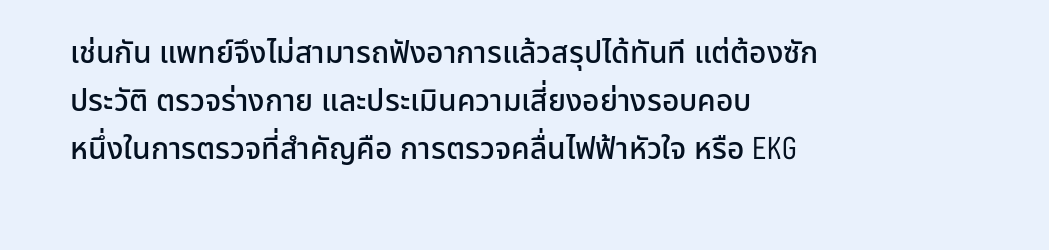เช่นกัน แพทย์จึงไม่สามารถฟังอาการแล้วสรุปได้ทันที แต่ต้องซักประวัติ ตรวจร่างกาย และประเมินความเสี่ยงอย่างรอบคอบ
หนึ่งในการตรวจที่สำคัญคือ การตรวจคลื่นไฟฟ้าหัวใจ หรือ EKG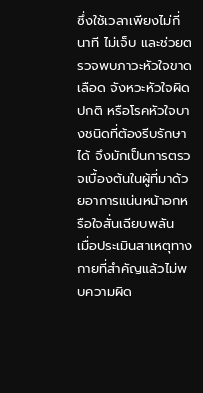ซึ่งใช้เวลาเพียงไม่กี่นาที ไม่เจ็บ และช่วยตรวจพบภาวะหัวใจขาดเลือด จังหวะหัวใจผิดปกติ หรือโรคหัวใจบางชนิดที่ต้องรีบรักษาได้ จึงมักเป็นการตรวจเบื้องต้นในผู้ที่มาด้วยอาการแน่นหน้าอกหรือใจสั่นเฉียบพลัน
เมื่อประเมินสาเหตุทางกายที่สำคัญแล้วไม่พบความผิด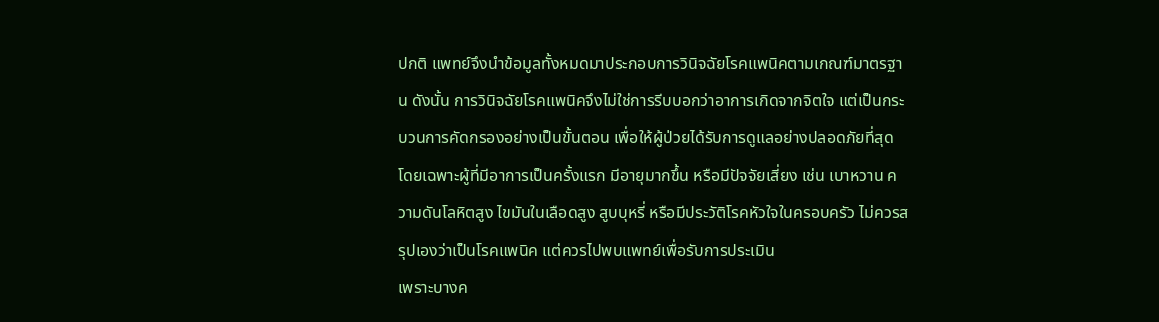ปกติ แพทย์จึงนำข้อมูลทั้งหมดมาประกอบการวินิจฉัยโรคแพนิคตามเกณฑ์มาตรฐาน ดังนั้น การวินิจฉัยโรคแพนิคจึงไม่ใช่การรีบบอกว่าอาการเกิดจากจิตใจ แต่เป็นกระบวนการคัดกรองอย่างเป็นขั้นตอน เพื่อให้ผู้ป่วยได้รับการดูแลอย่างปลอดภัยที่สุด
โดยเฉพาะผู้ที่มีอาการเป็นครั้งแรก มีอายุมากขึ้น หรือมีปัจจัยเสี่ยง เช่น เบาหวาน ความดันโลหิตสูง ไขมันในเลือดสูง สูบบุหรี่ หรือมีประวัติโรคหัวใจในครอบครัว ไม่ควรสรุปเองว่าเป็นโรคแพนิค แต่ควรไปพบแพทย์เพื่อรับการประเมิน
เพราะบางค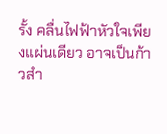รั้ง คลื่นไฟฟ้าหัวใจเพียงแผ่นเดียว อาจเป็นก้าวสำ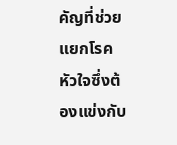คัญที่ช่วยแยกโรคหัวใจซึ่งต้องแข่งกับ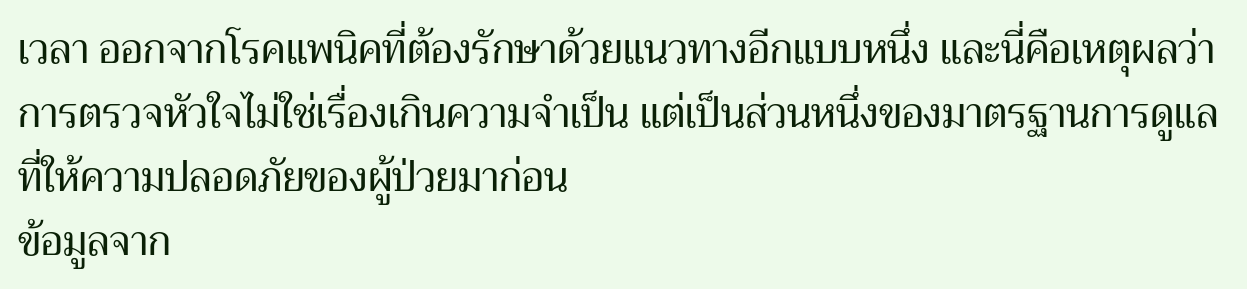เวลา ออกจากโรคแพนิคที่ต้องรักษาด้วยแนวทางอีกแบบหนึ่ง และนี่คือเหตุผลว่า การตรวจหัวใจไม่ใช่เรื่องเกินความจำเป็น แต่เป็นส่วนหนึ่งของมาตรฐานการดูแลที่ให้ความปลอดภัยของผู้ป่วยมาก่อน
ข้อมูลจาก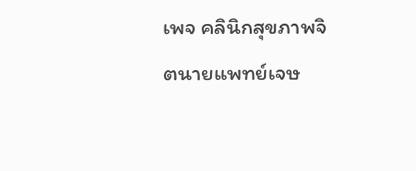เพจ คลินิกสุขภาพจิตนายแพทย์เจษ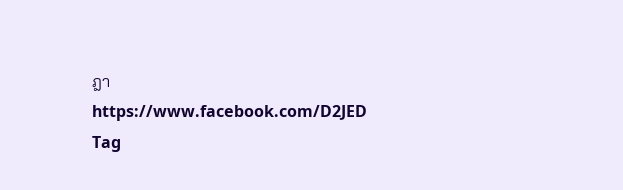ฎา https://www.facebook.com/D2JED
Tag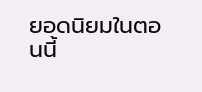ยอดนิยมในตอนนี้